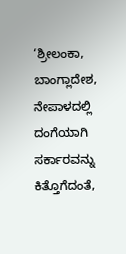‘ಶ್ರೀಲಂಕಾ, ಬಾಂಗ್ಲಾದೇಶ, ನೇಪಾಳದಲ್ಲಿ ದಂಗೆಯಾಗಿ ಸರ್ಕಾರವನ್ನು ಕಿತ್ತೊಗೆದಂತೆ,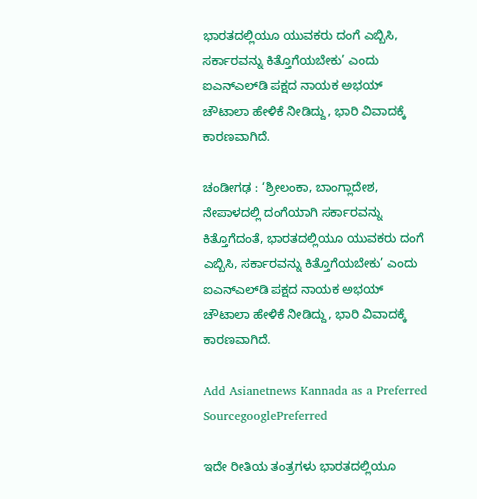ಭಾರತದಲ್ಲಿಯೂ ಯುವಕರು ದಂಗೆ ಎಬ್ಬಿಸಿ, ಸರ್ಕಾರವನ್ನು ಕಿತ್ತೊಗೆಯಬೇಕು’ ಎಂದು ಐಎನ್‌ಎಲ್‌ಡಿ ಪಕ್ಷದ ನಾಯಕ ಅಭಯ್‌ ಚೌಟಾಲಾ ಹೇಳಿಕೆ ನೀಡಿದ್ದು, ಭಾರಿ ವಿವಾದಕ್ಕೆ ಕಾರಣವಾಗಿದೆ.

ಚಂಡೀಗಢ : ‘ಶ್ರೀಲಂಕಾ, ಬಾಂಗ್ಲಾದೇಶ, ನೇಪಾಳದಲ್ಲಿ ದಂಗೆಯಾಗಿ ಸರ್ಕಾರವನ್ನು ಕಿತ್ತೊಗೆದಂತೆ, ಭಾರತದಲ್ಲಿಯೂ ಯುವಕರು ದಂಗೆ ಎಬ್ಬಿಸಿ, ಸರ್ಕಾರವನ್ನು ಕಿತ್ತೊಗೆಯಬೇಕು’ ಎಂದು ಐಎನ್‌ಎಲ್‌ಡಿ ಪಕ್ಷದ ನಾಯಕ ಅಭಯ್‌ ಚೌಟಾಲಾ ಹೇಳಿಕೆ ನೀಡಿದ್ದು, ಭಾರಿ ವಿವಾದಕ್ಕೆ ಕಾರಣವಾಗಿದೆ.

Add Asianetnews Kannada as a Preferred SourcegooglePreferred

ಇದೇ ರೀತಿಯ ತಂತ್ರಗಳು ಭಾರತದಲ್ಲಿಯೂ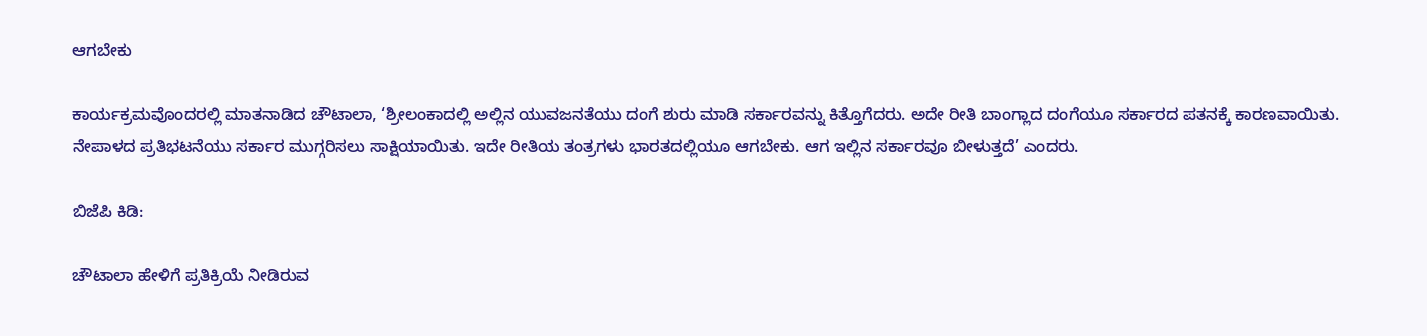ಆಗಬೇಕು

ಕಾರ್ಯಕ್ರಮವೊಂದರಲ್ಲಿ ಮಾತನಾಡಿದ ಚೌಟಾಲಾ, ‘ಶ್ರೀಲಂಕಾದಲ್ಲಿ ಅಲ್ಲಿನ ಯುವಜನತೆಯು ದಂಗೆ ಶುರು ಮಾಡಿ ಸರ್ಕಾರವನ್ನು ಕಿತ್ತೊಗೆದರು. ಅದೇ ರೀತಿ ಬಾಂಗ್ಲಾದ ದಂಗೆಯೂ ಸರ್ಕಾರದ ಪತನಕ್ಕೆ ಕಾರಣವಾಯಿತು. ನೇಪಾಳದ ಪ್ರತಿಭಟನೆಯು ಸರ್ಕಾರ ಮುಗ್ಗರಿಸಲು ಸಾಕ್ಷಿಯಾಯಿತು. ಇದೇ ರೀತಿಯ ತಂತ್ರಗಳು ಭಾರತದಲ್ಲಿಯೂ ಆಗಬೇಕು. ಆಗ ಇಲ್ಲಿನ ಸರ್ಕಾರವೂ ಬೀಳುತ್ತದೆ’ ಎಂದರು.

ಬಿಜೆಪಿ ಕಿಡಿ:

ಚೌಟಾಲಾ ಹೇಳಿಗೆ ಪ್ರತಿಕ್ರಿಯೆ ನೀಡಿರುವ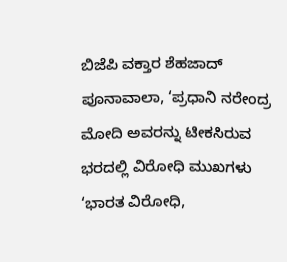ಬಿಜೆಪಿ ವಕ್ತಾರ ಶೆಹಜಾದ್‌ ಪೂನಾವಾಲಾ, ‘ಪ್ರಧಾನಿ ನರೇಂದ್ರ ಮೋದಿ ಅವರನ್ನು ಟೀಕಸಿರುವ ಭರದಲ್ಲಿ ವಿರೋಧಿ ಮುಖಗಳು ‘ಭಾರತ ವಿರೋಧಿ,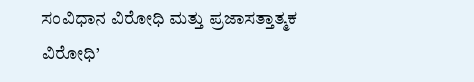ಸಂವಿಧಾನ ವಿರೋಧಿ ಮತ್ತು ಪ್ರಜಾಸತ್ತಾತ್ಮಕ ವಿರೋಧಿ’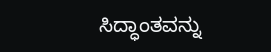ಸಿದ್ಧಾಂತವನ್ನು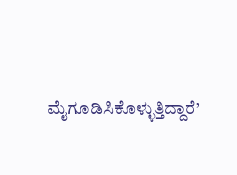ಮೈಗೂಡಿಸಿಕೊಳ್ಳುತ್ತಿದ್ದಾರೆ’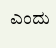ಎಂದು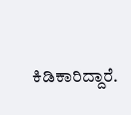ಕಿಡಿಕಾರಿದ್ದಾರೆ.